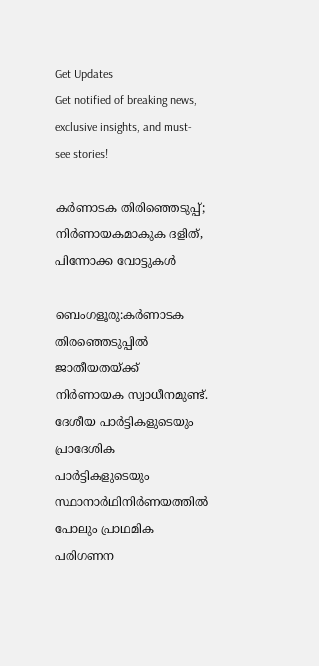Get Updates
Get notified of breaking news, exclusive insights, and must-see stories!

കര്‍ണാടക തിരിഞ്ഞെടുപ്പ്; നിര്‍ണായകമാകുക ദളിത്, പിന്നോക്ക വോട്ടുകള്‍

ബെംഗളൂരു:കര്‍ണാടക തിരഞ്ഞെടുപ്പില്‍ ജാതീയതയ്ക്ക് നിര്‍ണായക സ്വാധീനമുണ്ട്. ദേശീയ പാര്‍ട്ടികളുടെയും പ്രാദേശിക പാര്‍ട്ടികളുടെയും സ്ഥാനാര്‍ഥിനിര്‍ണയത്തില്‍ പോലും പ്രാഥമിക പരിഗണന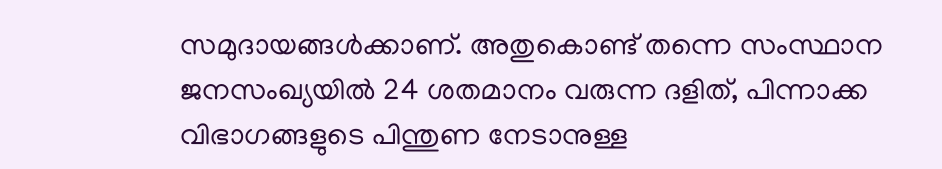സമുദായങ്ങള്‍ക്കാണ്. അതുകൊണ്ട് തന്നെ സംസ്ഥാന ജനസംഖ്യയില്‍ 24 ശതമാനം വരുന്ന ദളിത്, പിന്നാക്ക വിഭാഗങ്ങളുടെ പിന്തുണ നേടാനുള്ള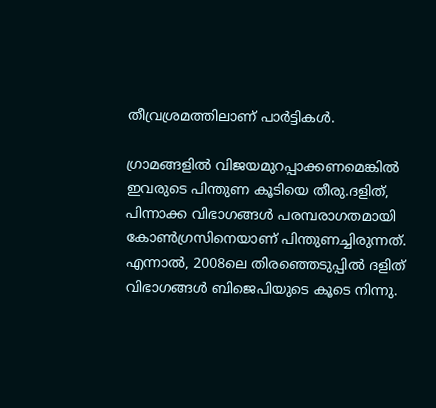തീവ്രശ്രമത്തിലാണ് പാര്‍ട്ടികള്‍.

ഗ്രാമങ്ങളില്‍ വിജയമുറപ്പാക്കണമെങ്കില്‍ ഇവരുടെ പിന്തുണ കൂടിയെ തീരു.ദളിത്, പിന്നാക്ക വിഭാഗങ്ങള്‍ പരമ്പരാഗതമായി കോണ്‍ഗ്രസിനെയാണ് പിന്തുണച്ചിരുന്നത്. എന്നാല്‍, 2008ലെ തിരഞ്ഞെടുപ്പില്‍ ദളിത് വിഭാഗങ്ങള്‍ ബിജെപിയുടെ കൂടെ നിന്നു.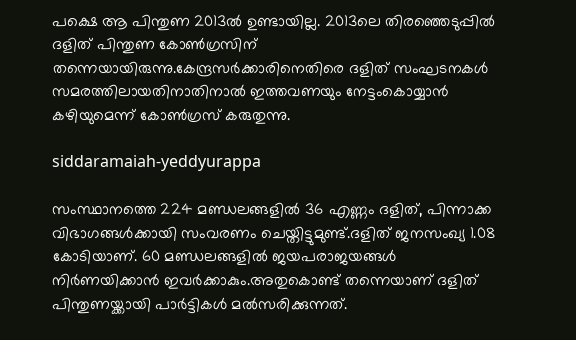പക്ഷെ ആ പിന്തുണ 2013ല്‍ ഉണ്ടായില്ല. 2013ലെ തിരഞ്ഞെടുപ്പില്‍ ദളിത് പിന്തുണ കോണ്‍ഗ്രസിന് തന്നെയായിരുന്നു.കേന്ദ്രസര്‍ക്കാരിനെതിരെ ദളിത് സംഘടനകള്‍ സമരത്തിലായതിനാതിനാല്‍ ഇത്തവണയും നേട്ടംകൊയ്യാന്‍ കഴിയുമെന്ന് കോണ്‍ഗ്രസ് കരുതുന്നു.

siddaramaiah-yeddyurappa

സംസ്ഥാനത്തെ 224 മണ്ഡലങ്ങളില്‍ 36 എണ്ണം ദളിത്, പിന്നാക്ക വിഭാഗങ്ങള്‍ക്കായി സംവരണം ചെയ്തിട്ടുമുണ്ട്.ദളിത് ജനസംഖ്യ 1.08 കോടിയാണ്. 60 മണ്ഡലങ്ങളില്‍ ജയപരാജയങ്ങള്‍ നിര്‍ണയിക്കാന്‍ ഇവര്‍ക്കാകും.അതുകൊണ്ട് തന്നെയാണ് ദളിത് പിന്തുണയ്ക്കായി പാര്‍ട്ടികള്‍ മല്‍സരിക്കുന്നത്.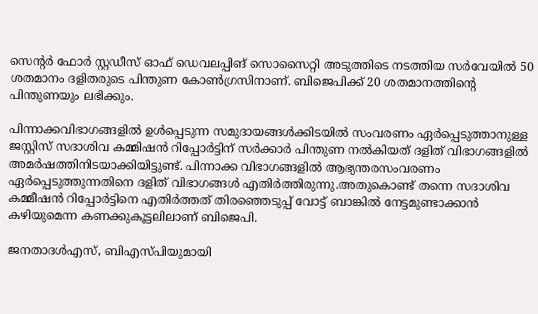സെന്റര്‍ ഫോര്‍ സ്റ്റഡീസ് ഓഫ് ഡെവലപ്പിങ് സൊസൈറ്റി അടുത്തിടെ നടത്തിയ സര്‍വേയില്‍ 50 ശതമാനം ദളിതരുടെ പിന്തുണ കോണ്‍ഗ്രസിനാണ്. ബിജെപിക്ക് 20 ശതമാനത്തിന്റെ പിന്തുണയും ലഭിക്കും.

പിന്നാക്കവിഭാഗങ്ങളില്‍ ഉള്‍പ്പെടുന്ന സമുദായങ്ങള്‍ക്കിടയില്‍ സംവരണം ഏര്‍പ്പെടുത്താനുള്ള ജസ്റ്റിസ് സദാശിവ കമ്മിഷന്‍ റിപ്പോര്‍ട്ടിന് സര്‍ക്കാര്‍ പിന്തുണ നല്‍കിയത് ദളിത് വിഭാഗങ്ങളില്‍ അമര്‍ഷത്തിനിടയാക്കിയിട്ടുണ്ട്. പിന്നാക്ക വിഭാഗങ്ങളില്‍ ആഭ്യന്തരസംവരണം ഏര്‍പ്പെടുത്തുന്നതിനെ ദളിത് വിഭാഗങ്ങള്‍ എതിര്‍ത്തിരുന്നു.അതുകൊണ്ട് തന്നെ സദാശിവ കമ്മീഷന്‍ റിപ്പോര്‍ട്ടിനെ എതിര്‍ത്തത് തിരഞ്ഞെടുപ്പ് വോട്ട് ബാങ്കില്‍ നേട്ടമുണ്ടാക്കാന്‍ കഴിയുമെന്ന കണക്കുകൂട്ടലിലാണ് ബിജെപി.

ജനതാദള്‍എസ്, ബിഎസ്പിയുമായി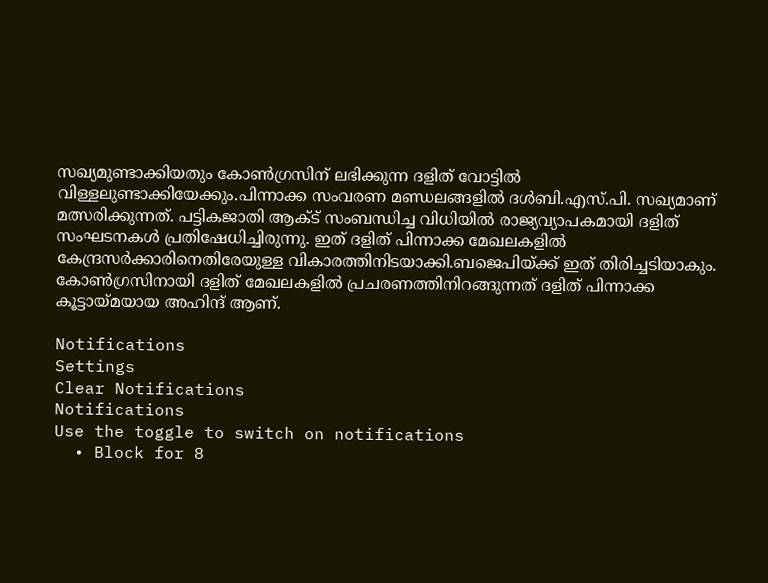സഖ്യമുണ്ടാക്കിയതും കോണ്‍ഗ്രസിന് ലഭിക്കുന്ന ദളിത് വോട്ടില്‍ വിള്ളലുണ്ടാക്കിയേക്കും.പിന്നാക്ക സംവരണ മണ്ഡലങ്ങളില്‍ ദള്‍ബി.എസ്.പി. സഖ്യമാണ് മത്സരിക്കുന്നത്. പട്ടികജാതി ആക്ട് സംബന്ധിച്ച വിധിയില്‍ രാജ്യവ്യാപകമായി ദളിത് സംഘടനകള്‍ പ്രതിഷേധിച്ചിരുന്നു. ഇത് ദളിത് പിന്നാക്ക മേഖലകളില്‍ കേന്ദ്രസര്‍ക്കാരിനെതിരേയുള്ള വികാരത്തിനിടയാക്കി.ബജെപിയ്ക്ക് ഇത് തിരിച്ചടിയാകും. കോണ്‍ഗ്രസിനായി ദളിത് മേഖലകളില്‍ പ്രചരണത്തിനിറങ്ങുന്നത് ദളിത് പിന്നാക്ക കൂട്ടായ്മയായ അഹിന്ദ് ആണ്.

Notifications
Settings
Clear Notifications
Notifications
Use the toggle to switch on notifications
  • Block for 8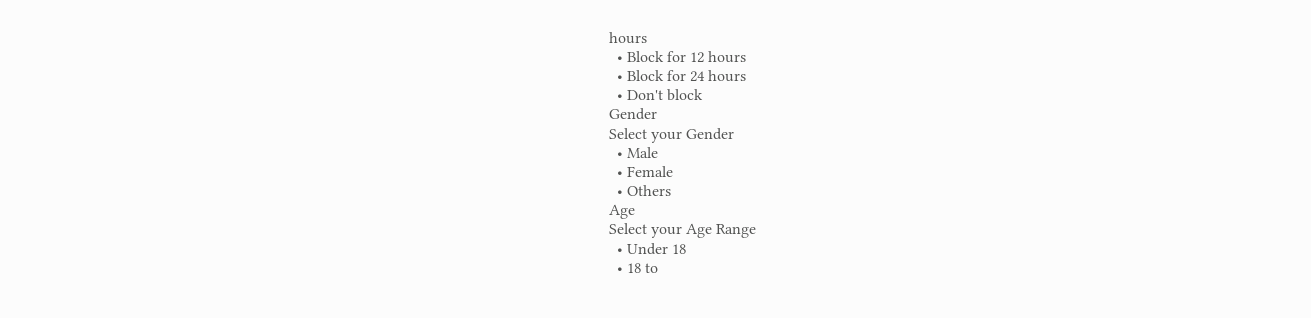hours
  • Block for 12 hours
  • Block for 24 hours
  • Don't block
Gender
Select your Gender
  • Male
  • Female
  • Others
Age
Select your Age Range
  • Under 18
  • 18 to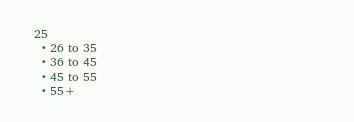25
  • 26 to 35
  • 36 to 45
  • 45 to 55
  • 55+